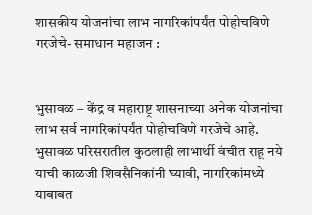शासकीय योजनांचा लाभ नागरिकांपर्यंत पोहोचविणे गरजेचे- समाधान महाजन :


भुसावळ – केंद्र व महाराष्ट्र शासनाच्या अनेक योजनांचा लाभ सर्व नागरिकांपर्यंत पोहोचविणे गरजेचे आहे. भुसावळ परिसरातील कुठलाही लाभार्थी वंचीत राहू नये याची काळजी शिवसैनिकांनी घ्यावी, नागरिकांमध्ये याबाबत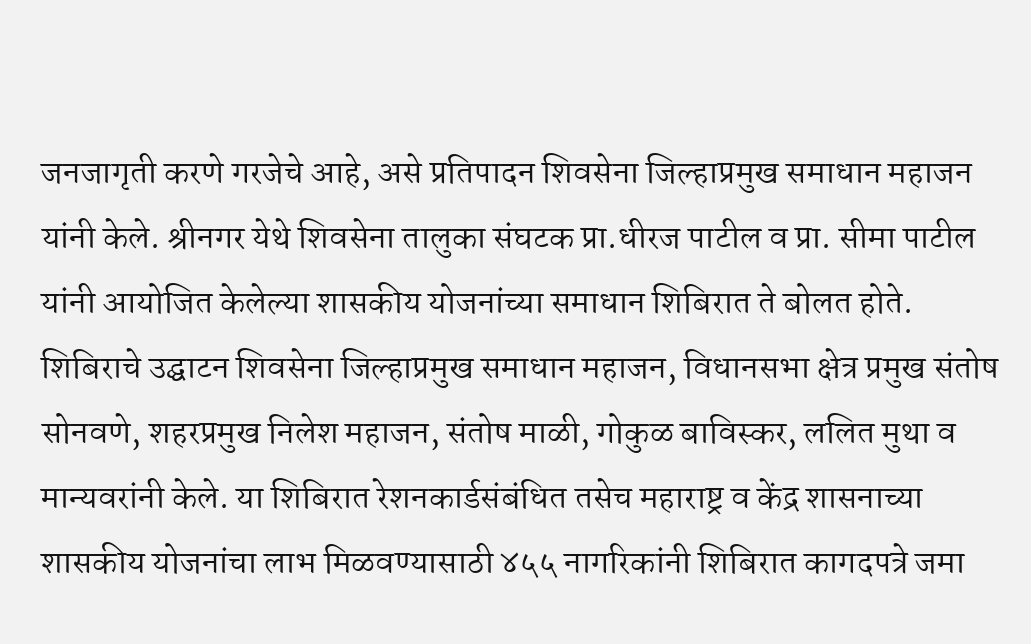जनजागृती करणे गरजेचे आहे, असे प्रतिपादन शिवसेना जिल्हाप्रमुख समाधान महाजन यांनी केले. श्रीनगर येथे शिवसेना तालुका संघटक प्रा.धीरज पाटील व प्रा. सीमा पाटील यांनी आयोजित केलेल्या शासकीय योजनांच्या समाधान शिबिरात ते बोलत होते.
शिबिराचे उद्घाटन शिवसेना जिल्हाप्रमुख समाधान महाजन, विधानसभा क्षेत्र प्रमुख संतोष सोनवणे, शहरप्रमुख निलेश महाजन, संतोष माळी, गोकुळ बाविस्कर, ललित मुथा व मान्यवरांनी केले. या शिबिरात रेशनकार्डसंबंधित तसेच महाराष्ट्र व केंद्र शासनाच्या शासकीय योजनांचा लाभ मिळवण्यासाठी ४५५ नागरिकांनी शिबिरात कागदपत्रे जमा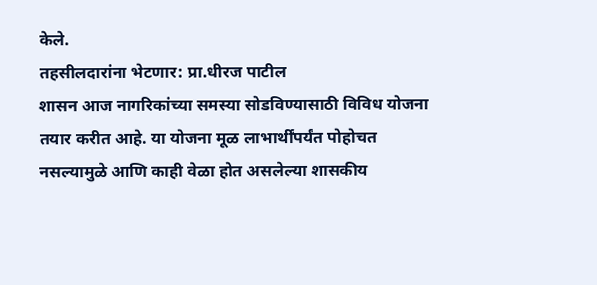केले.
तहसीलदारांना भेटणार: प्रा.धीरज पाटील
शासन आज नागरिकांच्या समस्या सोडविण्यासाठी विविध योजना तयार करीत आहे. या योजना मूळ लाभार्थींपर्यंत पोहोचत नसल्यामुळे आणि काही वेळा होत असलेल्या शासकीय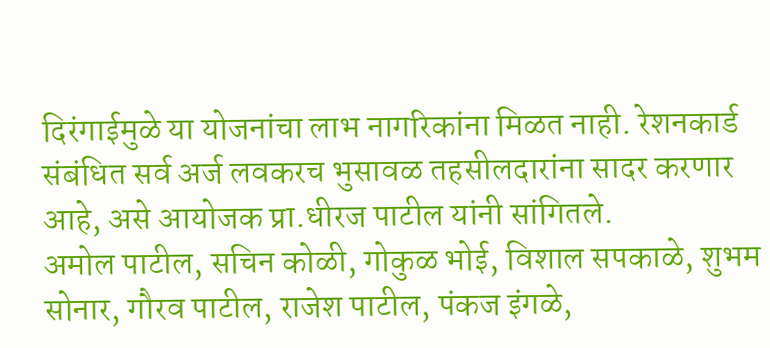दिरंगाईमुळे या योजनांचा लाभ नागरिकांना मिळत नाही. रेशनकार्ड संबंधित सर्व अर्ज लवकरच भुसावळ तहसीलदारांना सादर करणार आहे, असे आयोजक प्रा.धीरज पाटील यांनी सांगितले.
अमोल पाटील, सचिन कोळी, गोकुळ भोई, विशाल सपकाळे, शुभम सोनार, गौरव पाटील, राजेश पाटील, पंकज इंगळे,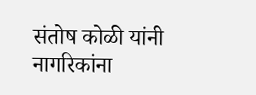संतोष कोळी यांनी नागरिकांना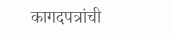कागदपत्रांची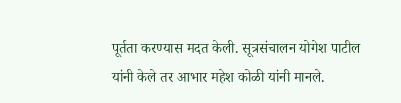पूर्तता करण्यास मदत केली. सूत्रसंचालन योगेश पाटील यांनी केले तर आभार महेश कोळी यांनी मानले.